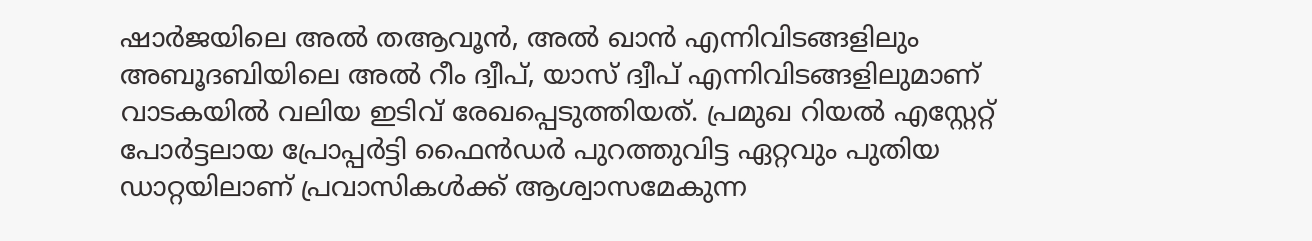ഷാർജയിലെ അൽ തആവൂൻ, അൽ ഖാൻ എന്നിവിടങ്ങളിലും അബൂദബിയിലെ അൽ റീം ദ്വീപ്, യാസ് ദ്വീപ് എന്നിവിടങ്ങളിലുമാണ് വാടകയിൽ വലിയ ഇടിവ് രേഖപ്പെടുത്തിയത്. പ്രമുഖ റിയൽ എസ്റ്റേറ്റ് പോർട്ടലായ പ്രോപ്പർട്ടി ഫൈൻഡർ പുറത്തുവിട്ട ഏറ്റവും പുതിയ ഡാറ്റയിലാണ് പ്രവാസികൾക്ക് ആശ്വാസമേകുന്ന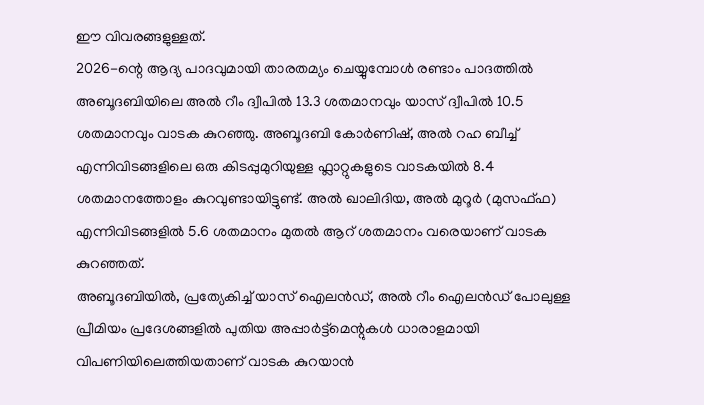ഈ വിവരങ്ങളുള്ളത്.
2026-ന്റെ ആദ്യ പാദവുമായി താരതമ്യം ചെയ്യുമ്പോൾ രണ്ടാം പാദത്തിൽ അബൂദബിയിലെ അൽ റീം ദ്വീപിൽ 13.3 ശതമാനവും യാസ് ദ്വീപിൽ 10.5 ശതമാനവും വാടക കുറഞ്ഞു. അബൂദബി കോർണിഷ്, അൽ റഹ ബീച്ച് എന്നിവിടങ്ങളിലെ ഒരു കിടപ്പുമുറിയുള്ള ഫ്ലാറ്റുകളുടെ വാടകയിൽ 8.4 ശതമാനത്തോളം കുറവുണ്ടായിട്ടുണ്ട്. അൽ ഖാലിദിയ, അൽ മുറൂർ (മുസഫ്ഫ) എന്നിവിടങ്ങളിൽ 5.6 ശതമാനം മുതൽ ആറ് ശതമാനം വരെയാണ് വാടക കുറഞ്ഞത്.
അബൂദബിയിൽ, പ്രത്യേകിച്ച് യാസ് ഐലൻഡ്, അൽ റീം ഐലൻഡ് പോലുള്ള പ്രീമിയം പ്രദേശങ്ങളിൽ പുതിയ അപ്പാർട്ട്മെന്റുകൾ ധാരാളമായി വിപണിയിലെത്തിയതാണ് വാടക കുറയാൻ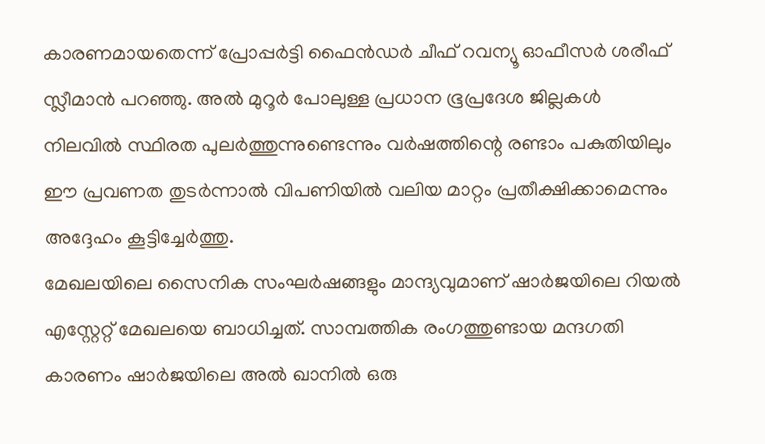കാരണമായതെന്ന് പ്രോപ്പർട്ടി ഫൈൻഡർ ചീഫ് റവന്യൂ ഓഫീസർ ശരീഫ് സ്ലീമാൻ പറഞ്ഞു. അൽ മുറൂർ പോലുള്ള പ്രധാന ഭൂപ്രദേശ ജില്ലകൾ നിലവിൽ സ്ഥിരത പുലർത്തുന്നുണ്ടെന്നും വർഷത്തിന്റെ രണ്ടാം പകുതിയിലും ഈ പ്രവണത തുടർന്നാൽ വിപണിയിൽ വലിയ മാറ്റം പ്രതീക്ഷിക്കാമെന്നും അദ്ദേഹം കൂട്ടിച്ചേർത്തു.
മേഖലയിലെ സൈനിക സംഘർഷങ്ങളും മാന്ദ്യവുമാണ് ഷാർജയിലെ റിയൽ എസ്റ്റേറ്റ് മേഖലയെ ബാധിച്ചത്. സാമ്പത്തിക രംഗത്തുണ്ടായ മന്ദഗതി കാരണം ഷാർജയിലെ അൽ ഖാനിൽ ഒരു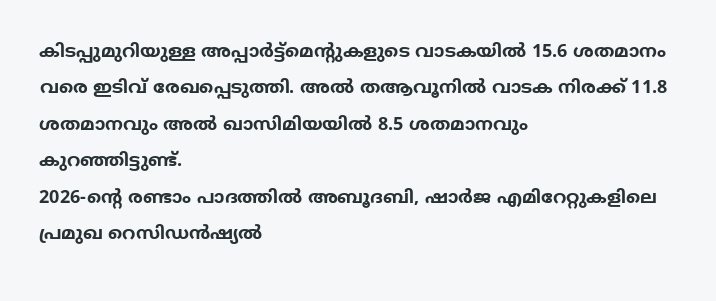കിടപ്പുമുറിയുള്ള അപ്പാർട്ട്മെന്റുകളുടെ വാടകയിൽ 15.6 ശതമാനം വരെ ഇടിവ് രേഖപ്പെടുത്തി. അൽ തആവൂനിൽ വാടക നിരക്ക് 11.8 ശതമാനവും അൽ ഖാസിമിയയിൽ 8.5 ശതമാനവും കുറഞ്ഞിട്ടുണ്ട്.
2026-ന്റെ രണ്ടാം പാദത്തിൽ അബൂദബി, ഷാർജ എമിറേറ്റുകളിലെ പ്രമുഖ റെസിഡൻഷ്യൽ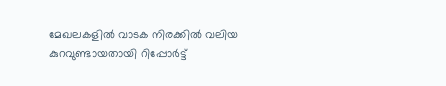മേഖലകളിൽ വാടക നിരക്കിൽ വലിയ കുറവുണ്ടായതായി റിപ്പോർട്ട്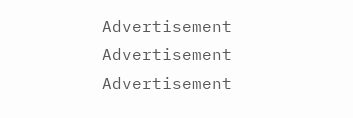Advertisement
Advertisement
Advertisement